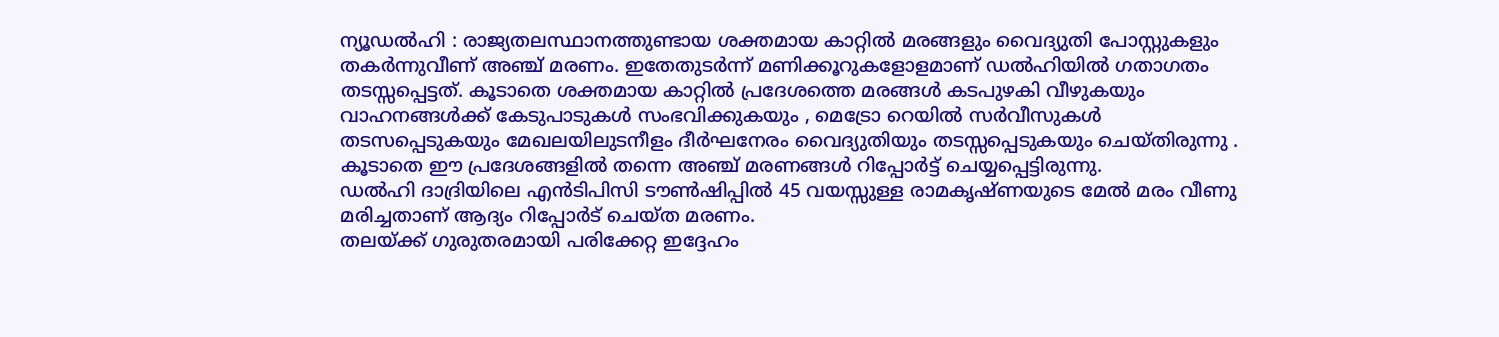ന്യൂഡൽഹി : രാജ്യതലസ്ഥാനത്തുണ്ടായ ശക്തമായ കാറ്റിൽ മരങ്ങളും വൈദ്യുതി പോസ്റ്റുകളും തകർന്നുവീണ് അഞ്ച് മരണം. ഇതേതുടർന്ന് മണിക്കൂറുകളോളമാണ് ഡൽഹിയിൽ ഗതാഗതം തടസ്സപ്പെട്ടത്. കൂടാതെ ശക്തമായ കാറ്റിൽ പ്രദേശത്തെ മരങ്ങൾ കടപുഴകി വീഴുകയും വാഹനങ്ങൾക്ക് കേടുപാടുകൾ സംഭവിക്കുകയും , മെട്രോ റെയിൽ സർവീസുകൾ തടസപ്പെടുകയും മേഖലയിലുടനീളം ദീർഘനേരം വൈദ്യുതിയും തടസ്സപ്പെടുകയും ചെയ്തിരുന്നു . കൂടാതെ ഈ പ്രദേശങ്ങളിൽ തന്നെ അഞ്ച് മരണങ്ങൾ റിപ്പോർട്ട് ചെയ്യപ്പെട്ടിരുന്നു.
ഡൽഹി ദാദ്രിയിലെ എൻടിപിസി ടൗൺഷിപ്പിൽ 45 വയസ്സുള്ള രാമകൃഷ്ണയുടെ മേൽ മരം വീണു മരിച്ചതാണ് ആദ്യം റിപ്പോർട് ചെയ്ത മരണം.
തലയ്ക്ക് ഗുരുതരമായി പരിക്കേറ്റ ഇദ്ദേഹം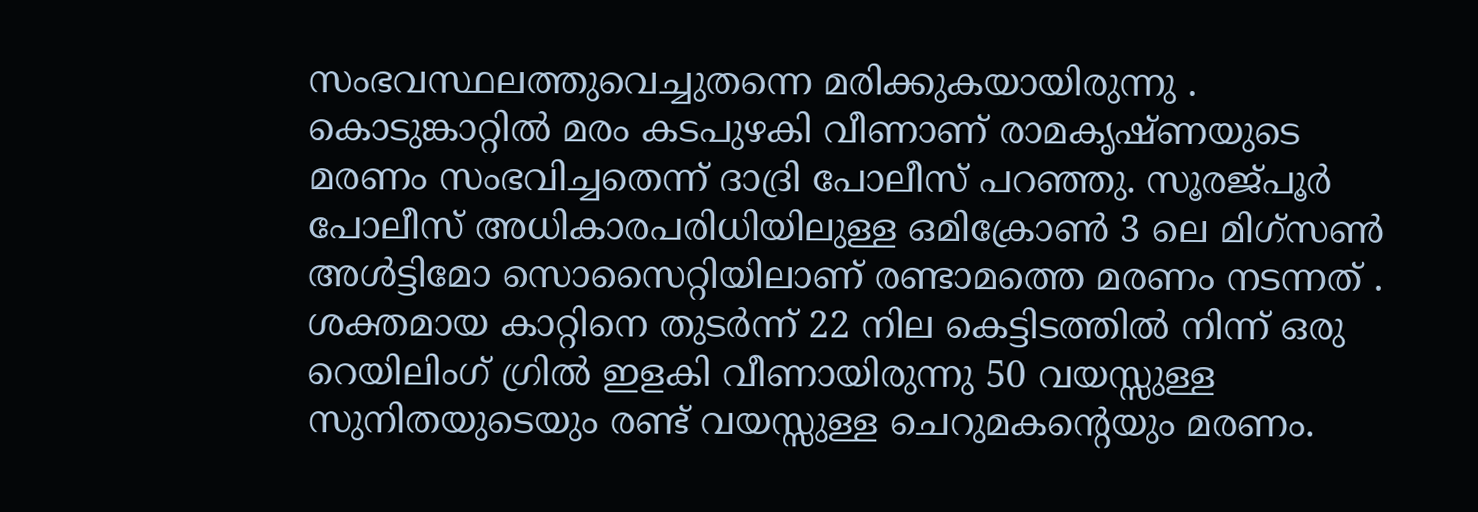സംഭവസ്ഥലത്തുവെച്ചുതന്നെ മരിക്കുകയായിരുന്നു . കൊടുങ്കാറ്റിൽ മരം കടപുഴകി വീണാണ് രാമകൃഷ്ണയുടെ മരണം സംഭവിച്ചതെന്ന് ദാദ്രി പോലീസ് പറഞ്ഞു. സൂരജ്പൂർ പോലീസ് അധികാരപരിധിയിലുള്ള ഒമിക്രോൺ 3 ലെ മിഗ്സൺ അൾട്ടിമോ സൊസൈറ്റിയിലാണ് രണ്ടാമത്തെ മരണം നടന്നത് .
ശക്തമായ കാറ്റിനെ തുടർന്ന് 22 നില കെട്ടിടത്തിൽ നിന്ന് ഒരു റെയിലിംഗ് ഗ്രിൽ ഇളകി വീണായിരുന്നു 50 വയസ്സുള്ള സുനിതയുടെയും രണ്ട് വയസ്സുള്ള ചെറുമകന്റെയും മരണം.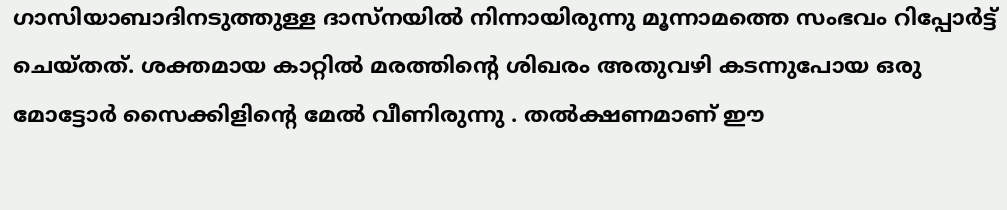ഗാസിയാബാദിനടുത്തുള്ള ദാസ്നയിൽ നിന്നായിരുന്നു മൂന്നാമത്തെ സംഭവം റിപ്പോർട്ട് ചെയ്തത്. ശക്തമായ കാറ്റിൽ മരത്തിന്റെ ശിഖരം അതുവഴി കടന്നുപോയ ഒരു മോട്ടോർ സൈക്കിളിന്റെ മേൽ വീണിരുന്നു . തൽക്ഷണമാണ് ഈ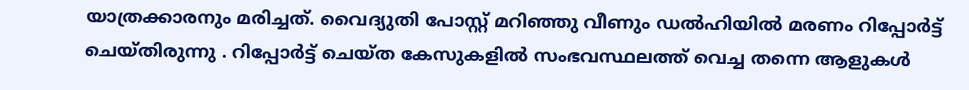യാത്രക്കാരനും മരിച്ചത്. വൈദ്യുതി പോസ്റ്റ് മറിഞ്ഞു വീണും ഡൽഹിയിൽ മരണം റിപ്പോർട്ട് ചെയ്തിരുന്നു . റിപ്പോർട്ട് ചെയ്ത കേസുകളിൽ സംഭവസ്ഥലത്ത് വെച്ച തന്നെ ആളുകൾ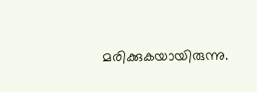മരിക്കുകയായിരുന്നു.